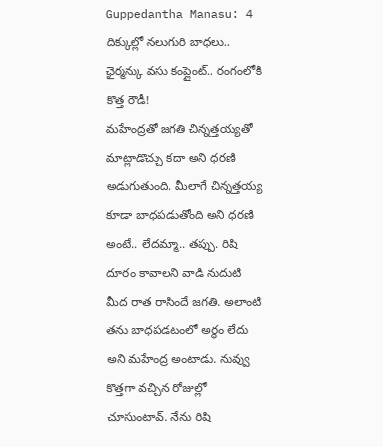Guppedantha Manasu: 4 దిక్కుల్లో నలుగురి బాధలు.. ఛైర్మన్కు వసు కంప్లైంట్.. రంగంలోకి కొత్త రౌడీ!
మహేంద్రతో జగతి చిన్నత్తయ్యతో మాట్లాడొచ్చు కదా అని ధరణి అడుగుతుంది. మీలాగే చిన్నత్తయ్య కూడా బాధపడుతోంది అని ధరణి అంటే.. లేదమ్మా.. తప్పు. రిషి దూరం కావాలని వాడి నుదుటి మీద రాత రాసిందే జగతి. అలాంటి తను బాధపడటంలో అర్థం లేదు అని మహేంద్ర అంటాడు. నువ్వు కొత్తగా వచ్చిన రోజుల్లో చూసుంటావ్. నేను రిషి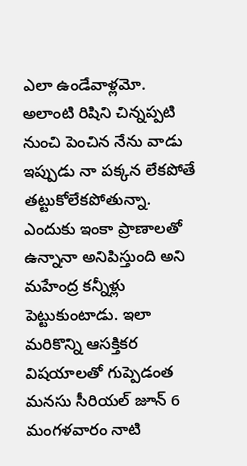ఎలా ఉండేవాళ్లమో.
అలాంటి రిషిని చిన్నప్పటి నుంచి పెంచిన నేను వాడు ఇప్పుడు నా పక్కన లేకపోతే తట్టుకోలేకపోతున్నా. ఎందుకు ఇంకా ప్రాణాలతో ఉన్నానా అనిపిస్తుంది అని మహేంద్ర కన్నీళ్లు పెట్టుకుంటాడు. ఇలా మరికొన్ని ఆసక్తికర విషయాలతో గుప్పెడంత మనసు సీరియల్ జూన్ 6 మంగళవారం నాటి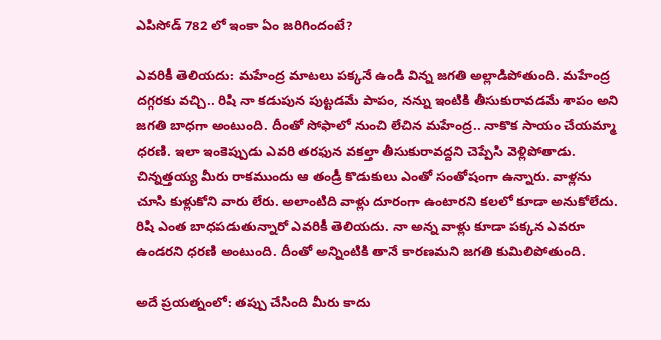ఎపిసోడ్ 782 లో ఇంకా ఏం జరిగిందంటే?

ఎవరికీ తెలియదు: మహేంద్ర మాటలు పక్కనే ఉండి విన్న జగతి అల్లాడిపోతుంది. మహేంద్ర దగ్గరకు వచ్చి.. రిషి నా కడుపున పుట్టడమే పాపం, నన్ను ఇంటికి తీసుకురావడమే శాపం అని జగతి బాధగా అంటుంది. దీంతో సోఫాలో నుంచి లేచిన మహేంద్ర.. నాకొక సాయం చేయమ్మా ధరణి. ఇలా ఇంకెప్పుడు ఎవరి తరఫున వకల్తా తీసుకురావద్దని చెప్పేసి వెళ్లిపోతాడు.
చిన్నత్తయ్య మీరు రాకముందు ఆ తండ్రీ కొడుకులు ఎంతో సంతోషంగా ఉన్నారు. వాళ్లను చూసి కుళ్లుకోని వారు లేరు. అలాంటిది వాళ్లు దూరంగా ఉంటారని కలలో కూడా అనుకోలేదు. రిషి ఎంత బాధపడుతున్నారో ఎవరికీ తెలియదు. నా అన్న వాళ్లు కూడా పక్కన ఎవరూ ఉండరని ధరణి అంటుంది. దీంతో అన్నింటికి తానే కారణమని జగతి కుమిలిపోతుంది.

అదే ప్రయత్నంలో: తప్పు చేసింది మీరు కాదు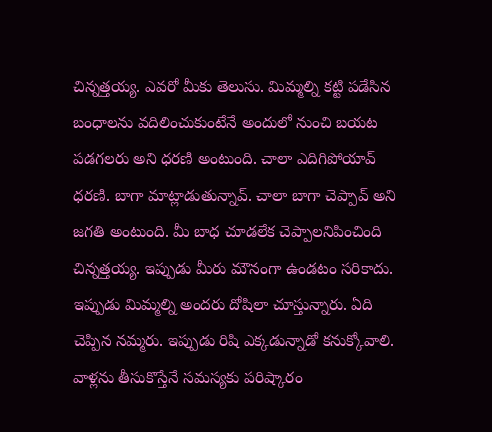చిన్నత్తయ్య. ఎవరో మీకు తెలుసు. మిమ్మల్ని కట్టి పడేసిన బంధాలను వదిలించుకుంటేనే అందులో నుంచి బయట పడగలరు అని ధరణి అంటుంది. చాలా ఎదిగిపోయావ్ ధరణి. బాగా మాట్లాడుతున్నావ్. చాలా బాగా చెప్పావ్ అని జగతి అంటుంది. మీ బాధ చూడలేక చెప్పాలనిపించింది చిన్నత్తయ్య. ఇప్పుడు మీరు మౌనంగా ఉండటం సరికాదు.
ఇప్పుడు మిమ్మల్ని అందరు దోషిలా చూస్తున్నారు. ఏది చెప్పిన నమ్మరు. ఇప్పుడు రిషి ఎక్కడున్నాడో కనుక్కోవాలి. వాళ్లను తీసుకొస్తేనే సమస్యకు పరిష్కారం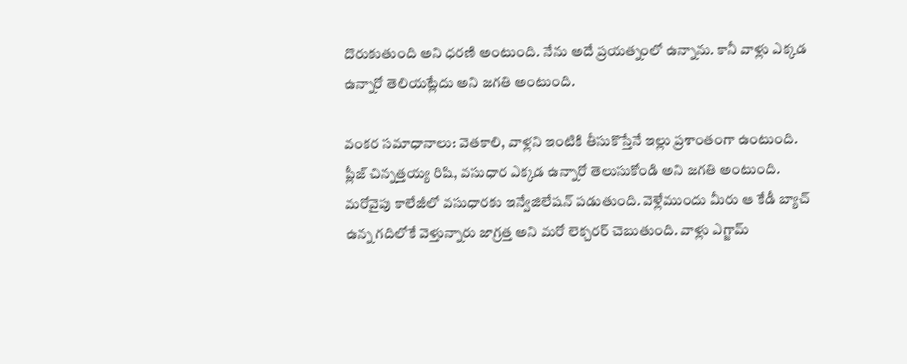దొరుకుతుంది అని ధరణి అంటుంది. నేను అదే ప్రయత్నంలో ఉన్నాను. కానీ వాళ్లు ఎక్కడ ఉన్నారో తెలియట్లేదు అని జగతి అంటుంది.

వంకర సమాధానాలు: వెతకాలి, వాళ్లని ఇంటికి తీసుకొస్తేనే ఇల్లు ప్రశాంతంగా ఉంటుంది. ప్లీజ్ చిన్నత్తయ్య రిషి, వసుధార ఎక్కడ ఉన్నారో తెలుసుకోండి అని జగతి అంటుంది. మరోవైపు కాలేజీలో వసుధారకు ఇన్వేజిలేషన్ పడుతుంది. వెళ్లేముందు మీరు ఆ కేడీ బ్యాచ్ ఉన్న గదిలోకే వెళ్తున్నారు జాగ్రత్త అని మరో లెక్చరర్ చెబుతుంది. వాళ్లు ఎగ్జామ్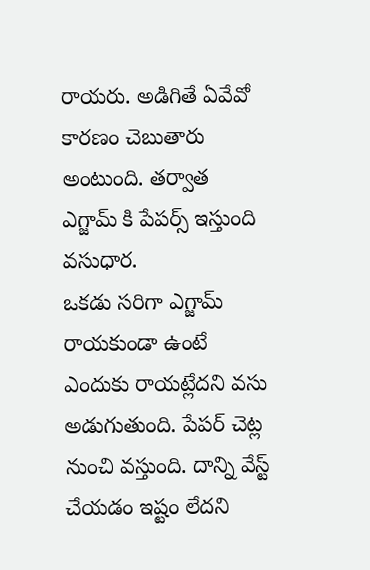రాయరు. అడిగితే ఏవేవో కారణం చెబుతారు అంటుంది. తర్వాత ఎగ్జామ్ కి పేపర్స్ ఇస్తుంది వసుధార.
ఒకడు సరిగా ఎగ్జామ్ రాయకుండా ఉంటే ఎందుకు రాయట్లేదని వసు అడుగుతుంది. పేపర్ చెట్ల నుంచి వస్తుంది. దాన్ని వేస్ట్ చేయడం ఇష్టం లేదని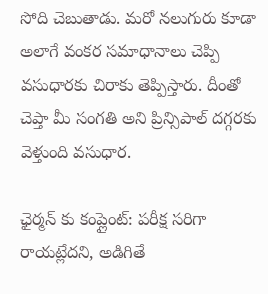సోది చెబుతాడు. మరో నలుగురు కూడా అలాగే వంకర సమాధానాలు చెప్పి వసుధారకు చిరాకు తెప్పిస్తారు. దీంతో చెప్తా మీ సంగతి అని ప్రిన్సిపాల్ దగ్గరకు వెళ్తుంది వసుధార.

ఛైర్మన్ కు కంప్లైంట్: పరీక్ష సరిగా రాయట్లేదని, అడిగితే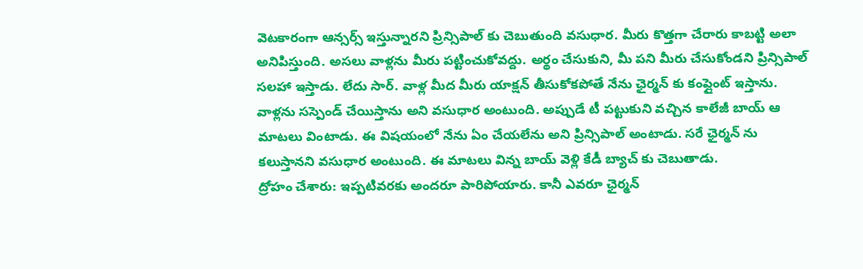వెటకారంగా ఆన్సర్స్ ఇస్తున్నారని ప్రిన్సిపాల్ కు చెబుతుంది వసుధార. మీరు కొత్తగా చేరారు కాబట్టి అలా అనిపిస్తుంది. అసలు వాళ్లను మీరు పట్టించుకోవద్దు. అర్థం చేసుకుని, మీ పని మీరు చేసుకోండని ప్రిన్సిపాల్ సలహా ఇస్తాడు. లేదు సార్. వాళ్ల మీద మీరు యాక్షన్ తీసుకోకపోతే నేను ఛైర్మన్ కు కంప్లైంట్ ఇస్తాను.
వాళ్లను సస్పెండ్ చేయిస్తాను అని వసుధార అంటుంది. అప్పుడే టీ పట్టుకుని వచ్చిన కాలేజీ బాయ్ ఆ మాటలు వింటాడు. ఈ విషయంలో నేను ఏం చేయలేను అని ప్రిన్సిపాల్ అంటాడు. సరే ఛైర్మన్ ను కలుస్తానని వసుధార అంటుంది. ఈ మాటలు విన్న బాయ్ వెళ్లి కేడీ బ్యాచ్ కు చెబుతాడు.
ద్రోహం చేశారు: ఇప్పటివరకు అందరూ పారిపోయారు. కానీ ఎవరూ ఛైర్మన్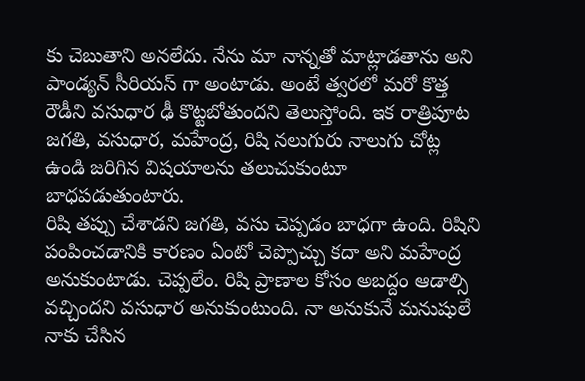కు చెబుతాని అనలేదు. నేను మా నాన్నతో మాట్లాడతాను అని పాండ్యన్ సీరియస్ గా అంటాడు. అంటే త్వరలో మరో కొత్త రౌడీని వసుధార ఢీ కొట్టబోతుందని తెలుస్తోంది. ఇక రాత్రిపూట జగతి, వసుధార, మహేంద్ర, రిషి నలుగురు నాలుగు చోట్ల ఉండి జరిగిన విషయాలను తలుచుకుంటూ బాధపడుతుంటారు.
రిషి తప్పు చేశాడని జగతి, వసు చెప్పడం బాధగా ఉంది. రిషిని పంపించడానికి కారణం ఏంటో చెప్పొచ్చు కదా అని మహేంద్ర అనుకుంటాడు. చెప్పలేం. రిషి ప్రాణాల కోసం అబద్దం ఆడాల్సి వచ్చిందని వసుధార అనుకుంటుంది. నా అనుకునే మనుషులే నాకు చేసిన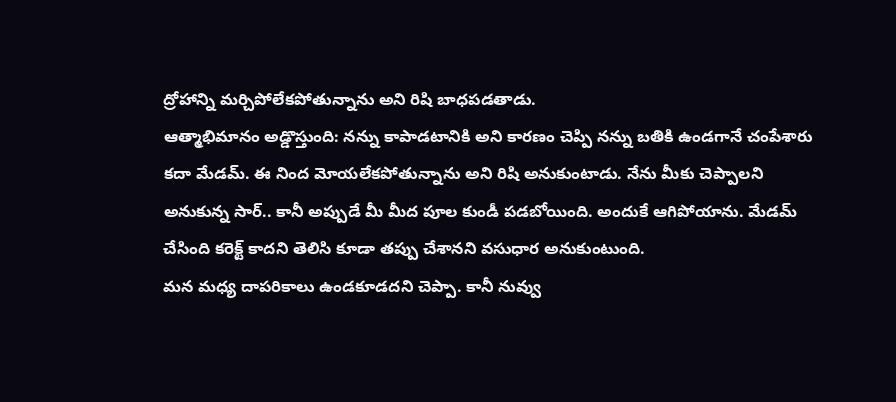ద్రోహాన్ని మర్చిపోలేకపోతున్నాను అని రిషి బాధపడతాడు.
ఆత్మాభిమానం అడ్డొస్తుంది: నన్ను కాపాడటానికి అని కారణం చెప్పి నన్ను బతికి ఉండగానే చంపేశారు కదా మేడమ్. ఈ నింద మోయలేకపోతున్నాను అని రిషి అనుకుంటాడు. నేను మీకు చెప్పాలని అనుకున్న సార్.. కానీ అప్పుడే మీ మీద పూల కుండీ పడబోయింది. అందుకే ఆగిపోయాను. మేడమ్ చేసింది కరెక్ట్ కాదని తెలిసి కూడా తప్పు చేశానని వసుధార అనుకుంటుంది.
మన మధ్య దాపరికాలు ఉండకూడదని చెప్పా. కానీ నువ్వు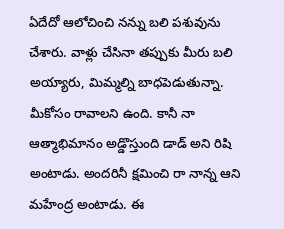ఏదేదో ఆలోచించి నన్ను బలి పశువును చేశారు. వాళ్లు చేసినా తప్పుకు మీరు బలి అయ్యారు, మిమ్మల్ని బాధపెడుతున్నా. మీకోసం రావాలని ఉంది. కానీ నా ఆత్మాభిమానం అడ్డొస్తుంది డాడ్ అని రిషి అంటాడు. అందరినీ క్షమించి రా నాన్న ఆని మహేంద్ర అంటాడు. ఈ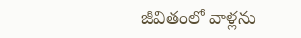జీవితంలో వాళ్లను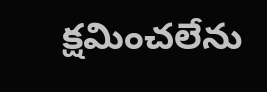క్షమించలేను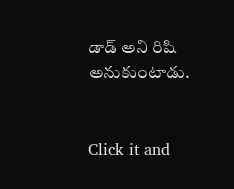డాడ్ అని రిషి అనుకుంటాడు.


Click it and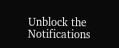Unblock the Notifications